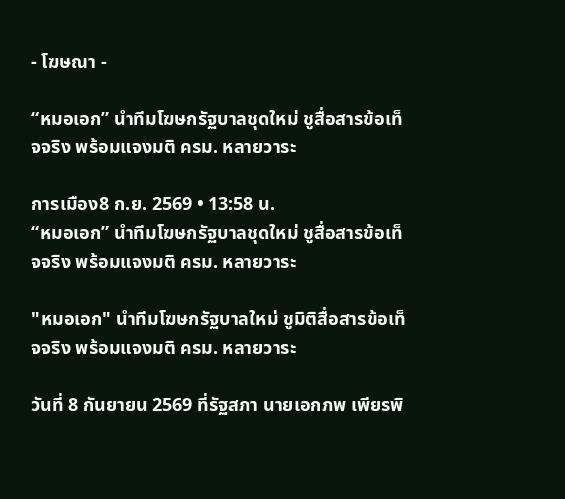- โฆษณา -

“หมอเอก” นำทีมโฆษกรัฐบาลชุดใหม่ ชูสื่อสารข้อเท็จจริง พร้อมแจงมติ ครม. หลายวาระ

การเมือง8 ก.ย. 2569 • 13:58 น.
“หมอเอก” นำทีมโฆษกรัฐบาลชุดใหม่ ชูสื่อสารข้อเท็จจริง พร้อมแจงมติ ครม. หลายวาระ

"หมอเอก" นำทีมโฆษกรัฐบาลใหม่ ชูมิติสื่อสารข้อเท็จจริง พร้อมแจงมติ ครม. หลายวาระ

วันที่ 8 กันยายน 2569 ที่รัฐสภา นายเอกภพ เพียรพิ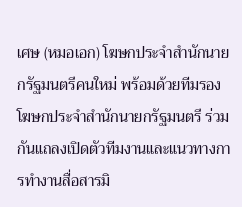เศษ (หมอเอก) โฆษกประจำสำนักนายกรัฐมนตรีคนใหม่ พร้อมด้วยทีมรองโฆษกประจำสำนักนายกรัฐมนตรี ร่วมกันแถลงเปิดตัวทีมงานและแนวทางการทำงานสื่อสารมิ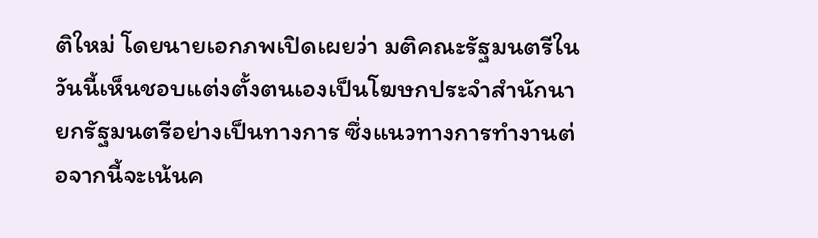ติใหม่ โดยนายเอกภพเปิดเผยว่า มติคณะรัฐมนตรีในวันนี้เห็นชอบแต่งตั้งตนเองเป็นโฆษกประจำสำนักนายกรัฐมนตรีอย่างเป็นทางการ ซึ่งแนวทางการทำงานต่อจากนี้จะเน้นค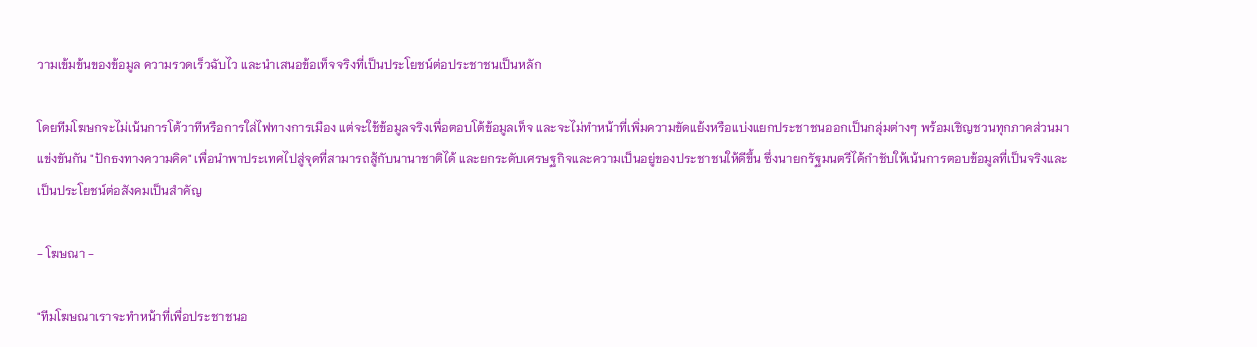วามเข้มข้นของข้อมูล ความรวดเร็วฉับไว และนำเสนอข้อเท็จจริงที่เป็นประโยชน์ต่อประชาชนเป็นหลัก

โดยทีมโฆษกจะไม่เน้นการโต้วาทีหรือการใส่ไฟทางการเมือง แต่จะใช้ข้อมูลจริงเพื่อตอบโต้ข้อมูลเท็จ และจะไม่ทำหน้าที่เพิ่มความขัดแย้งหรือแบ่งแยกประชาชนออกเป็นกลุ่มต่างๆ พร้อมเชิญชวนทุกภาคส่วนมาแข่งขันกัน "ปักธงทางความคิด" เพื่อนำพาประเทศไปสู่จุดที่สามารถสู้กับนานาชาติได้ และยกระดับเศรษฐกิจและความเป็นอยู่ของประชาชนให้ดีขึ้น ซึ่งนายกรัฐมนตรีได้กำชับให้เน้นการตอบข้อมูลที่เป็นจริงและเป็นประโยชน์ต่อสังคมเป็นสำคัญ

- โฆษณา -

"ทีมโฆษณาเราจะทำหน้าที่เพื่อประชาชนอ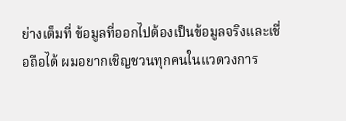ย่างเต็มที่ ข้อมูลที่ออกไปต้องเป็นข้อมูลจริงและเชื่อถือได้ ผมอยากเชิญชวนทุกคนในแวดวงการ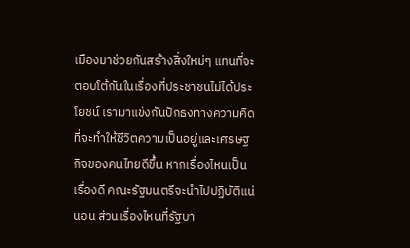เมืองมาช่วยกันสร้างสิ่งใหม่ๆ แทนที่จะตอบโต้กันในเรื่องที่ประชาชนไม่ได้ประโยชน์ เรามาแข่งกันปักธงทางความคิด ที่จะทำให้ชีวิตความเป็นอยู่และเศรษฐกิจของคนไทยดีขึ้น หากเรื่องไหนเป็นเรื่องดี คณะรัฐมนตรีจะนำไปปฏิบัติแน่นอน ส่วนเรื่องไหนที่รัฐบา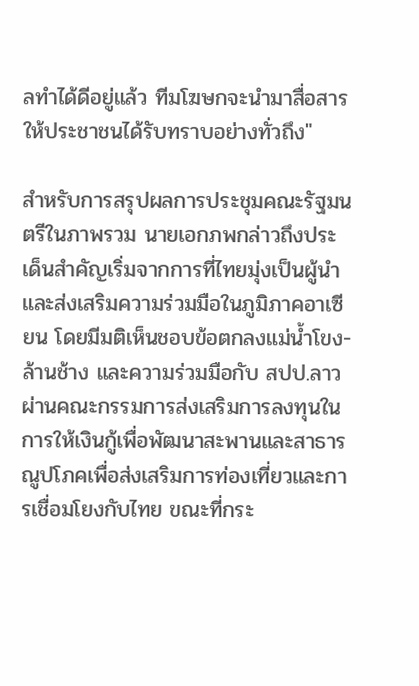ลทำได้ดีอยู่แล้ว ทีมโฆษกจะนำมาสื่อสารให้ประชาชนได้รับทราบอย่างทั่วถึง"

สำหรับการสรุปผลการประชุมคณะรัฐมนตรีในภาพรวม นายเอกภพกล่าวถึงประเด็นสำคัญเริ่มจากการที่ไทยมุ่งเป็นผู้นำและส่งเสริมความร่วมมือในภูมิภาคอาเซียน โดยมีมติเห็นชอบข้อตกลงแม่น้ำโขง-ล้านช้าง และความร่วมมือกับ สปป.ลาว ผ่านคณะกรรมการส่งเสริมการลงทุนในการให้เงินกู้เพื่อพัฒนาสะพานและสาธารณูปโภคเพื่อส่งเสริมการท่องเที่ยวและการเชื่อมโยงกับไทย ขณะที่กระ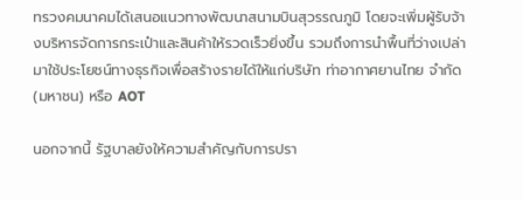ทรวงคมนาคมได้เสนอแนวทางพัฒนาสนามบินสุวรรณภูมิ โดยจะเพิ่มผู้รับจ้างบริหารจัดการกระเป๋าและสินค้าให้รวดเร็วยิ่งขึ้น รวมถึงการนำพื้นที่ว่างเปล่ามาใช้ประโยชน์ทางธุรกิจเพื่อสร้างรายได้ให้แก่บริษัท ท่าอากาศยานไทย จำกัด (มหาชน) หรือ AOT

นอกจากนี้ รัฐบาลยังให้ความสำคัญกับการปรา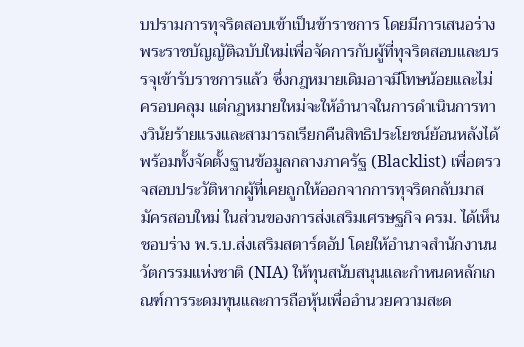บปรามการทุจริตสอบเข้าเป็นข้าราชการ โดยมีการเสนอร่างพระราชบัญญัติฉบับใหม่เพื่อจัดการกับผู้ที่ทุจริตสอบและบรรจุเข้ารับราชการแล้ว ซึ่งกฎหมายเดิมอาจมีโทษน้อยและไม่ครอบคลุม แต่กฎหมายใหม่จะให้อำนาจในการดำเนินการทางวินัยร้ายแรงและสามารถเรียกคืนสิทธิประโยชน์ย้อนหลังได้ พร้อมทั้งจัดตั้งฐานข้อมูลกลางภาครัฐ (Blacklist) เพื่อตรวจสอบประวัติหากผู้ที่เคยถูกให้ออกจากการทุจริตกลับมาสมัครสอบใหม่ ในส่วนของการส่งเสริมเศรษฐกิจ ครม. ได้เห็นชอบร่าง พ.ร.บ.ส่งเสริมสตาร์ตอัป โดยให้อำนาจสำนักงานนวัตกรรมแห่งชาติ (NIA) ให้ทุนสนับสนุนและกำหนดหลักเกณฑ์การระดมทุนและการถือหุ้นเพื่ออำนวยความสะด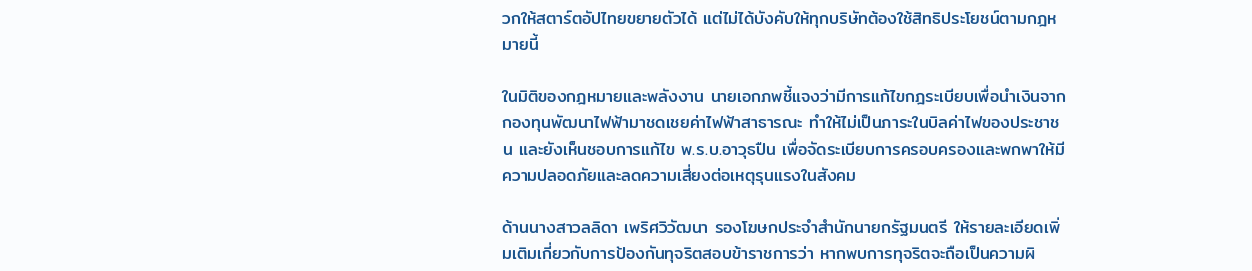วกให้สตาร์ตอัปไทยขยายตัวได้ แต่ไม่ได้บังคับให้ทุกบริษัทต้องใช้สิทธิประโยชน์ตามกฎหมายนี้

ในมิติของกฎหมายและพลังงาน นายเอกภพชี้แจงว่ามีการแก้ไขกฎระเบียบเพื่อนำเงินจากกองทุนพัฒนาไฟฟ้ามาชดเชยค่าไฟฟ้าสาธารณะ ทำให้ไม่เป็นภาระในบิลค่าไฟของประชาชน และยังเห็นชอบการแก้ไข พ.ร.บ.อาวุธปืน เพื่อจัดระเบียบการครอบครองและพกพาให้มีความปลอดภัยและลดความเสี่ยงต่อเหตุรุนแรงในสังคม

ด้านนางสาวลลิดา เพริศวิวัฒนา รองโฆษกประจำสำนักนายกรัฐมนตรี ให้รายละเอียดเพิ่มเติมเกี่ยวกับการป้องกันทุจริตสอบข้าราชการว่า หากพบการทุจริตจะถือเป็นความผิ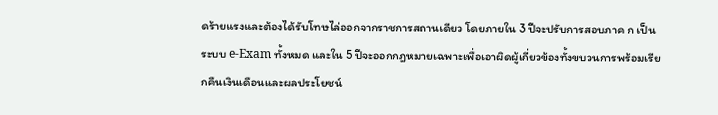ดร้ายแรงและต้องได้รับโทษไล่ออกจากราชการสถานเดียว โดยภายใน 3 ปีจะปรับการสอบภาค ก เป็นระบบ e-Exam ทั้งหมด และใน 5 ปีจะออกกฎหมายเฉพาะเพื่อเอาผิดผู้เกี่ยวข้องทั้งขบวนการพร้อมเรียกคืนเงินเดือนและผลประโยชน์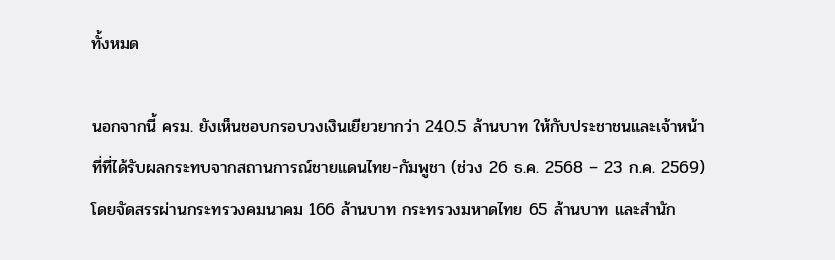ทั้งหมด

นอกจากนี้ ครม. ยังเห็นชอบกรอบวงเงินเยียวยากว่า 240.5 ล้านบาท ให้กับประชาชนและเจ้าหน้าที่ที่ได้รับผลกระทบจากสถานการณ์ชายแดนไทย-กัมพูชา (ช่วง 26 ธ.ค. 2568 – 23 ก.ค. 2569) โดยจัดสรรผ่านกระทรวงคมนาคม 166 ล้านบาท กระทรวงมหาดไทย 65 ล้านบาท และสำนัก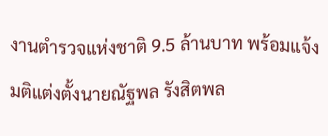งานตำรวจแห่งชาติ 9.5 ล้านบาท พร้อมแจ้งมติแต่งตั้งนายณัฐพล รังสิตพล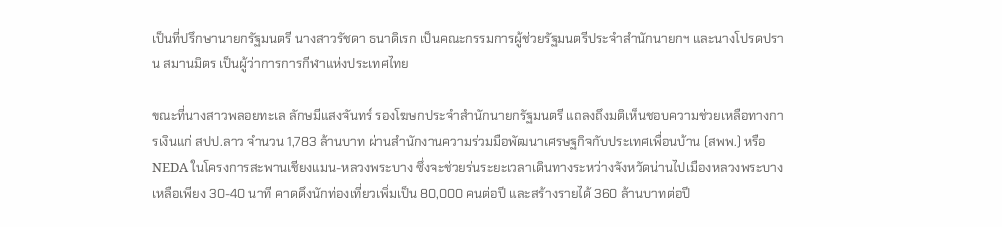เป็นที่ปรึกษานายกรัฐมนตรี นางสาวรัชดา ธนาดิเรก เป็นคณะกรรมการผู้ช่วยรัฐมนตรีประจำสำนักนายกฯ และนางโปรดปราน สมานมิตร เป็นผู้ว่าการการกีฬาแห่งประเทศไทย

ขณะที่นางสาวพลอยทะเล ลักษมีแสงจันทร์ รองโฆษกประจำสำนักนายกรัฐมนตรี แถลงถึงมติเห็นชอบความช่วยเหลือทางการเงินแก่ สปป.ลาว จำนวน 1,783 ล้านบาท ผ่านสำนักงานความร่วมมือพัฒนาเศรษฐกิจกับประเทศเพื่อนบ้าน (สพพ.) หรือ NEDA ในโครงการสะพานเชียงแมน-หลวงพระบาง ซึ่งจะช่วยร่นระยะเวลาเดินทางระหว่างจังหวัดน่านไปเมืองหลวงพระบางเหลือเพียง 30-40 นาที คาดดึงนักท่องเที่ยวเพิ่มเป็น 80,000 คนต่อปี และสร้างรายได้ 360 ล้านบาทต่อปี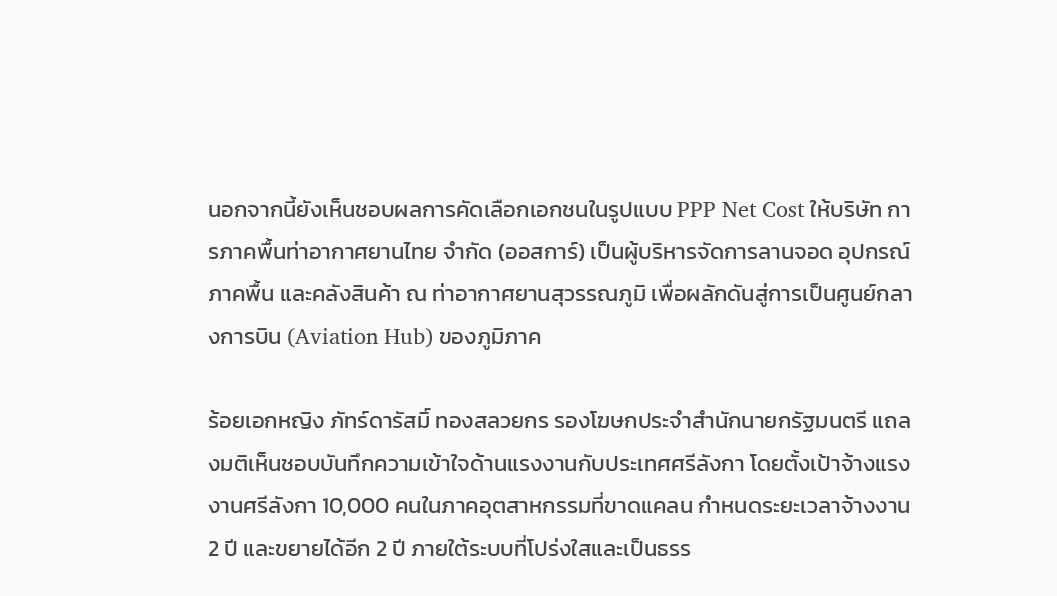นอกจากนี้ยังเห็นชอบผลการคัดเลือกเอกชนในรูปแบบ PPP Net Cost ให้บริษัท การภาคพื้นท่าอากาศยานไทย จำกัด (ออสการ์) เป็นผู้บริหารจัดการลานจอด อุปกรณ์ภาคพื้น และคลังสินค้า ณ ท่าอากาศยานสุวรรณภูมิ เพื่อผลักดันสู่การเป็นศูนย์กลางการบิน (Aviation Hub) ของภูมิภาค

ร้อยเอกหญิง ภัทร์ดารัสมิ์ ทองสลวยกร รองโฆษกประจำสำนักนายกรัฐมนตรี แถลงมติเห็นชอบบันทึกความเข้าใจด้านแรงงานกับประเทศศรีลังกา โดยตั้งเป้าจ้างแรงงานศรีลังกา 10,000 คนในภาคอุตสาหกรรมที่ขาดแคลน กำหนดระยะเวลาจ้างงาน 2 ปี และขยายได้อีก 2 ปี ภายใต้ระบบที่โปร่งใสและเป็นธรร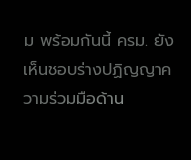ม พร้อมกันนี้ ครม. ยังเห็นชอบร่างปฏิญญาความร่วมมือด้าน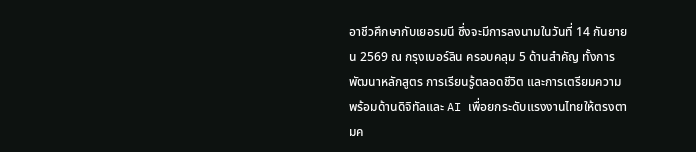อาชีวศึกษากับเยอรมนี ซึ่งจะมีการลงนามในวันที่ 14 กันยายน 2569 ณ กรุงเบอร์ลิน ครอบคลุม 5 ด้านสำคัญ ทั้งการพัฒนาหลักสูตร การเรียนรู้ตลอดชีวิต และการเตรียมความพร้อมด้านดิจิทัลและ AI เพื่อยกระดับแรงงานไทยให้ตรงตามค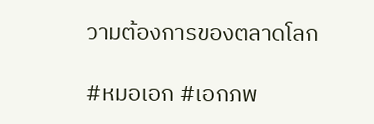วามต้องการของตลาดโลก

#หมอเอก #เอกภพ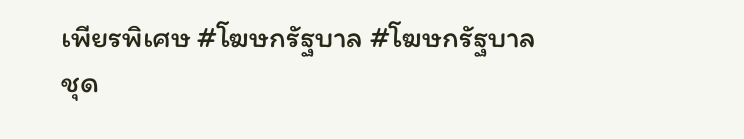เพียรพิเศษ #โฆษกรัฐบาล #โฆษกรัฐบาลชุด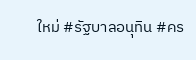ใหม่ #รัฐบาลอนุทิน #คร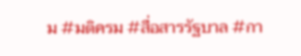ม #มติครม #สื่อสารรัฐบาล #กา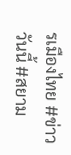รเมืองไทย #ข่าววันนี้ #สยาม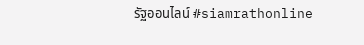รัฐออนไลน์ #siamrathonline